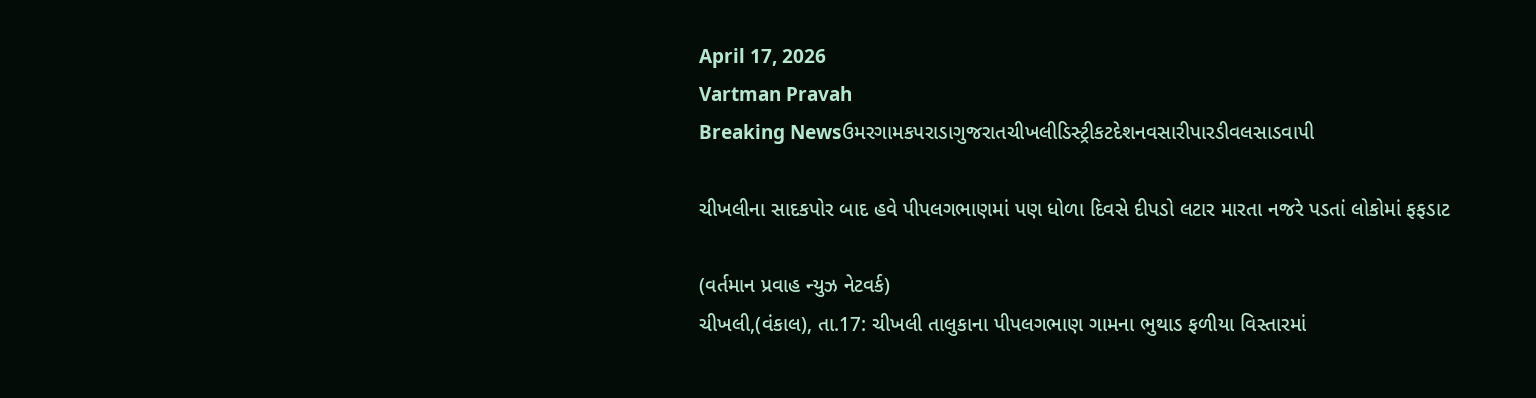April 17, 2026
Vartman Pravah
Breaking Newsઉમરગામકપરાડાગુજરાતચીખલીડિસ્ટ્રીકટદેશનવસારીપારડીવલસાડવાપી

ચીખલીના સાદકપોર બાદ હવે પીપલગભાણમાં પણ ધોળા દિવસે દીપડો લટાર મારતા નજરે પડતાં લોકોમાં ફફડાટ

(વર્તમાન પ્રવાહ ન્‍યુઝ નેટવર્ક)
ચીખલી,(વંકાલ), તા.17: ચીખલી તાલુકાના પીપલગભાણ ગામના ભુથાડ ફળીયા વિસ્‍તારમાં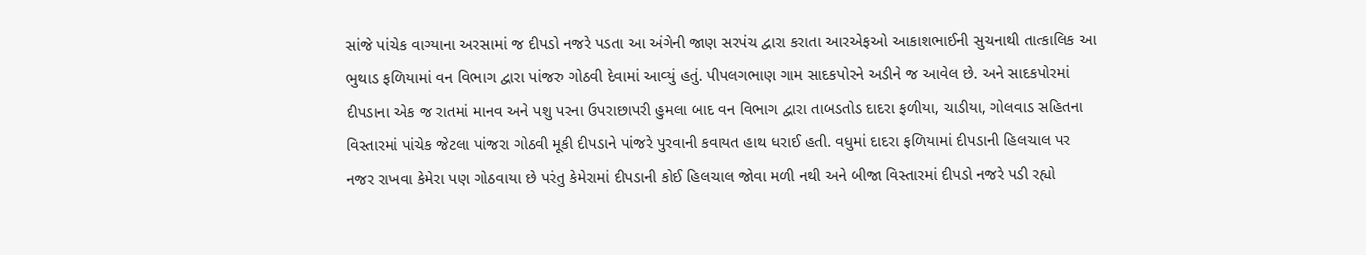સાંજે પાંચેક વાગ્‍યાના અરસામાં જ દીપડો નજરે પડતા આ અંગેની જાણ સરપંચ દ્વારા કરાતા આરએફઓ આકાશભાઈની સુચનાથી તાત્‍કાલિક આ ભુથાડ ફળિયામાં વન વિભાગ દ્વારા પાંજરુ ગોઠવી દેવામાં આવ્‍યું હતું. પીપલગભાણ ગામ સાદકપોરને અડીને જ આવેલ છે. અને સાદકપોરમાં દીપડાના એક જ રાતમાં માનવ અને પશુ પરના ઉપરાછાપરી હુમલા બાદ વન વિભાગ દ્વારા તાબડતોડ દાદરા ફળીયા, ચાડીયા, ગોલવાડ સહિતના વિસ્‍તારમાં પાંચેક જેટલા પાંજરા ગોઠવી મૂકી દીપડાને પાંજરે પુરવાની કવાયત હાથ ધરાઈ હતી. વધુમાં દાદરા ફળિયામાં દીપડાની હિલચાલ પર નજર રાખવા કેમેરા પણ ગોઠવાયા છે પરંતુ કેમેરામાં દીપડાની કોઈ હિલચાલ જોવા મળી નથી અને બીજા વિસ્‍તારમાં દીપડો નજરે પડી રહ્યો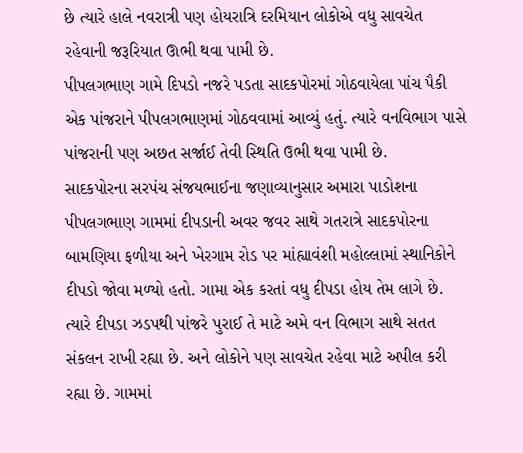છે ત્‍યારે હાલે નવરાત્રી પણ હોયરાત્રિ દરમિયાન લોકોએ વધુ સાવચેત રહેવાની જરૂરિયાત ઊભી થવા પામી છે.
પીપલગભાણ ગામે દિપડો નજરે પડતા સાદકપોરમાં ગોઠવાયેલા પાંચ પૈકી એક પાંજરાને પીપલગભાણમાં ગોઠવવામાં આવ્‍યું હતું. ત્‍યારે વનવિભાગ પાસે પાંજરાની પણ અછત સર્જાઈ તેવી સ્‍થિતિ ઉભી થવા પામી છે.
સાદકપોરના સરપંચ સંજયભાઈના જણાવ્‍યાનુસાર અમારા પાડોશના પીપલગભાણ ગામમાં દીપડાની અવર જવર સાથે ગતરાત્રે સાદકપોરના બામણિયા ફળીયા અને ખેરગામ રોડ પર માંહ્યાવંશી મહોલ્લામાં સ્‍થાનિકોને દીપડો જોવા મળ્‍યો હતો. ગામા એક કરતાં વધુ દીપડા હોય તેમ લાગે છે. ત્‍યારે દીપડા ઝડપથી પાંજરે પુરાઈ તે માટે અમે વન વિભાગ સાથે સતત સંકલન રાખી રહ્યા છે. અને લોકોને પણ સાવચેત રહેવા માટે અપીલ કરી રહ્યા છે. ગામમાં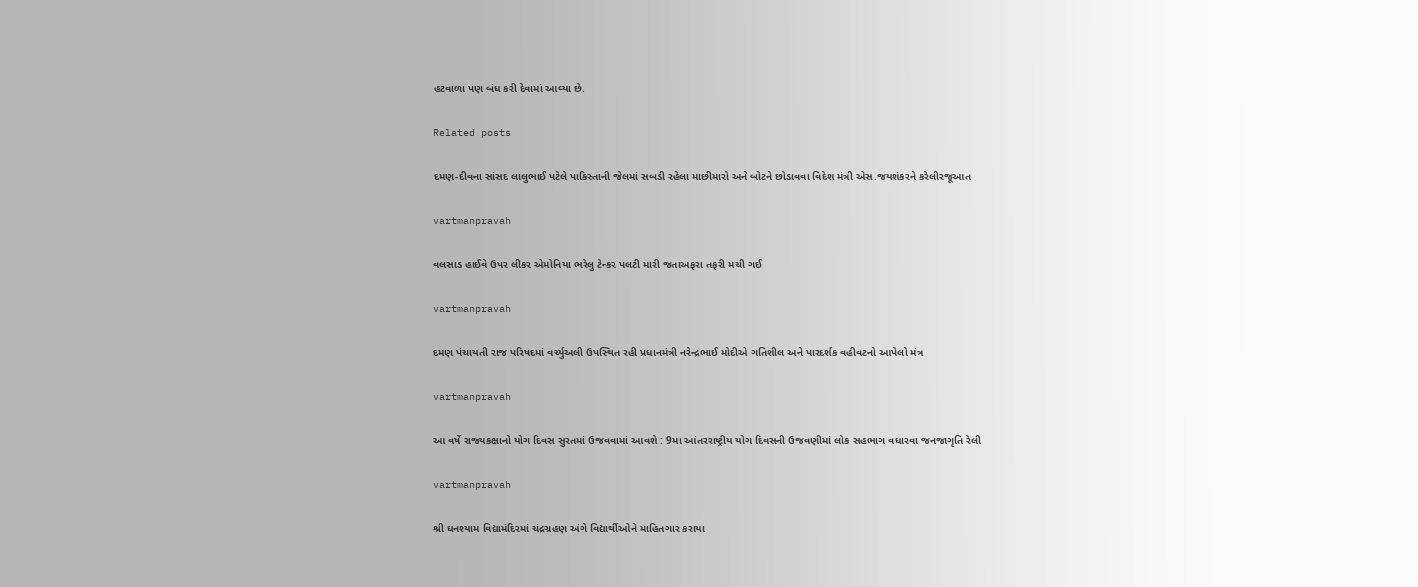હટવાળા પણ બંધ કરી દેવામાં આવ્‍યા છે.

Related posts

દમણ-દીવના સાંસદ લાલુભાઈ પટેલે પાકિસ્‍તાની જેલમાં સબડી રહેલા માછીમારો અને બોટને છોડાવવા વિદેશ મંત્રી એસ.જયશંકરને કરેલીરજૂઆત

vartmanpravah

વલસાડ હાઈવે ઉપર લીકર એમોનિયા ભરેલુ ટેન્‍કર પલટી મારી જતાઅફરા તફરી મચી ગઈ

vartmanpravah

દમણ પંચાયતી રાજ પરિષદમાં વર્ચ્‍યુઅલી ઉપસ્‍થિત રહી પ્રધાનમંત્રી નરેન્‍દ્રભાઈ મોદીએ ગતિશીલ અને પારદર્શક વહીવટનો આપેલો મંત્ર

vartmanpravah

આ વર્ષે રાજ્યકક્ષાનો યોગ દિવસ સુરતમાં ઉજવવામાં આવશે : 9મા આંતરરાષ્ટ્રીય યોગ દિવસની ઉજવણીમાં લોક સહભાગ વધારવા જનજાગૃતિ રેલી

vartmanpravah

શ્રી ઘનશ્‍યામ વિદ્યામંદિરમાં ચંદ્રગ્રહણ અંગે વિદ્યાર્થીઓને માહિતગાર કરાયા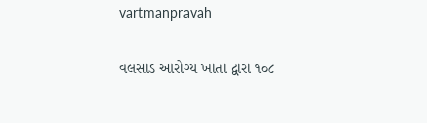vartmanpravah

વલસાડ આરોગ્ય ખાતા દ્વારા ૧૦૮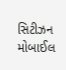સિટીઝન મોબાઈલ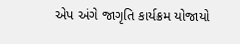એપ અંગે જાગૃતિ કાર્યક્રમ યોજાયો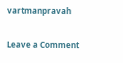vartmanpravah

Leave a Comment